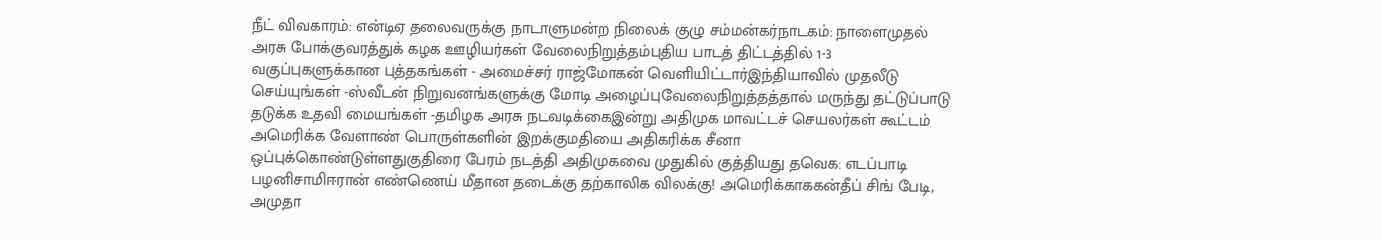நீட் விவகாரம்: என்டிஏ தலைவருக்கு நாடாளுமன்ற நிலைக் குழு சம்மன்கர்நாடகம்: நாளைமுதல் அரசு போக்குவரத்துக் கழக ஊழியர்கள் வேலைநிறுத்தம்புதிய பாடத் திட்டத்தில் 1-3 வகுப்புகளுக்கான புத்தகங்கள் - அமைச்சர் ராஜ்மோகன் வெளியிட்டார்இந்தியாவில் முதலீடு செய்யுங்கள் -ஸ்வீடன் நிறுவனங்களுக்கு மோடி அழைப்புவேலைநிறுத்தத்தால் மருந்து தட்டுப்பாடு தடுக்க உதவி மையங்கள் -தமிழக அரசு நடவடிக்கைஇன்று அதிமுக மாவட்டச் செயலர்கள் கூட்டம் அமெரிக்க வேளாண் பொருள்களின் இறக்குமதியை அதிகரிக்க சீனா ஒப்புக்கொண்டுள்ளதுகுதிரை பேரம் நடத்தி அதிமுகவை முதுகில் குத்தியது தவெக: எடப்பாடி பழனிசாமிஈரான் எண்ணெய் மீதான தடைக்கு தற்காலிக விலக்கு! அமெரிக்காககன்தீப் சிங் பேடி, அமுதா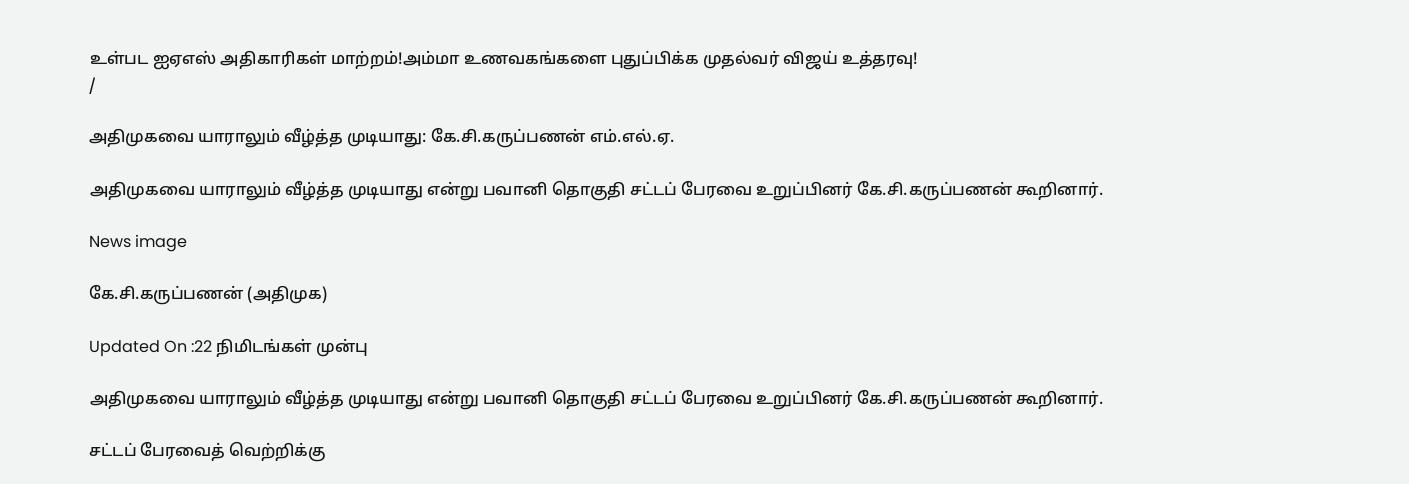உள்பட ஐஏஎஸ் அதிகாரிகள் மாற்றம்!அம்மா உணவகங்களை புதுப்பிக்க முதல்வர் விஜய் உத்தரவு!
/

அதிமுகவை யாராலும் வீழ்த்த முடியாது: கே.சி.கருப்பணன் எம்.எல்.ஏ.

அதிமுகவை யாராலும் வீழ்த்த முடியாது என்று பவானி தொகுதி சட்டப் பேரவை உறுப்பினர் கே.சி.கருப்பணன் கூறினார்.

News image

கே.சி.கருப்பணன் (அதிமுக)

Updated On :22 நிமிடங்கள் முன்பு

அதிமுகவை யாராலும் வீழ்த்த முடியாது என்று பவானி தொகுதி சட்டப் பேரவை உறுப்பினர் கே.சி.கருப்பணன் கூறினார்.

சட்டப் பேரவைத் வெற்றிக்கு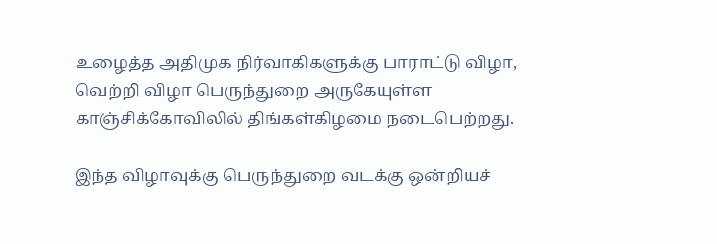உழைத்த அதிமுக நிர்வாகிகளுக்கு பாராட்டு விழா, வெற்றி விழா பெருந்துறை அருகேயுள்ள காஞ்சிக்கோவிலில் திங்கள்கிழமை நடைபெற்றது.

இந்த விழாவுக்கு பெருந்துறை வடக்கு ஒன்றியச்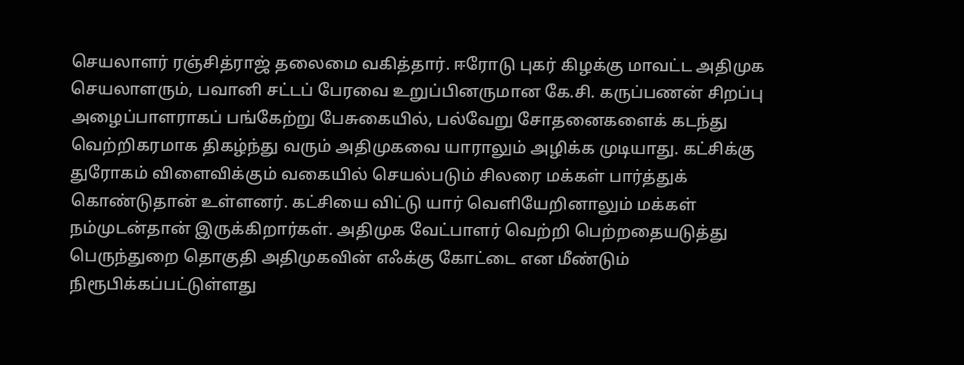செயலாளர் ரஞ்சித்ராஜ் தலைமை வகித்தார். ஈரோடு புகர் கிழக்கு மாவட்ட அதிமுக செயலாளரும், பவானி சட்டப் பேரவை உறுப்பினருமான கே.சி. கருப்பணன் சிறப்பு அழைப்பாளராகப் பங்கேற்று பேசுகையில், பல்வேறு சோதனைகளைக் கடந்து வெற்றிகரமாக திகழ்ந்து வரும் அதிமுகவை யாராலும் அழிக்க முடியாது. கட்சிக்கு துரோகம் விளைவிக்கும் வகையில் செயல்படும் சிலரை மக்கள் பார்த்துக் கொண்டுதான் உள்ளனர். கட்சியை விட்டு யார் வெளியேறினாலும் மக்கள் நம்முடன்தான் இருக்கிறார்கள். அதிமுக வேட்பாளர் வெற்றி பெற்றதையடுத்து பெருந்துறை தொகுதி அதிமுகவின் எஃக்கு கோட்டை என மீண்டும் நிரூபிக்கப்பட்டுள்ளது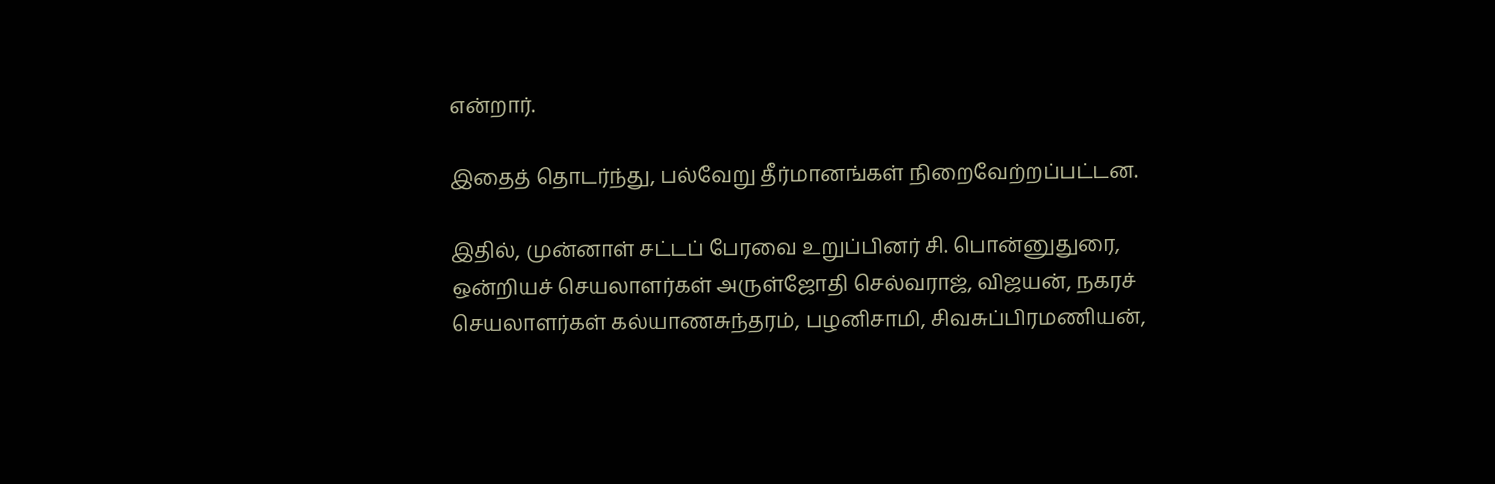என்றார்.

இதைத் தொடர்ந்து, பல்வேறு தீர்மானங்கள் நிறைவேற்றப்பட்டன.

இதில், முன்னாள் சட்டப் பேரவை உறுப்பினர் சி. பொன்னுதுரை, ஒன்றியச் செயலாளர்கள் அருள்ஜோதி செல்வராஜ், விஜயன், நகரச் செயலாளர்கள் கல்யாணசுந்தரம், பழனிசாமி, சிவசுப்பிரமணியன்,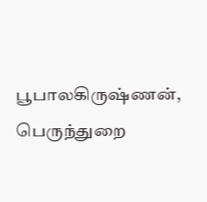பூபாலகிருஷ்ணன், பெருந்துறை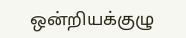ஒன்றியக்குழு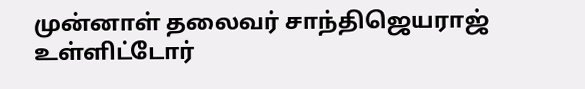முன்னாள் தலைவர் சாந்திஜெயராஜ் உள்ளிட்டோர்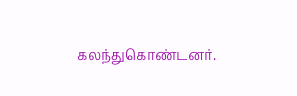கலந்துகொண்டனர்.